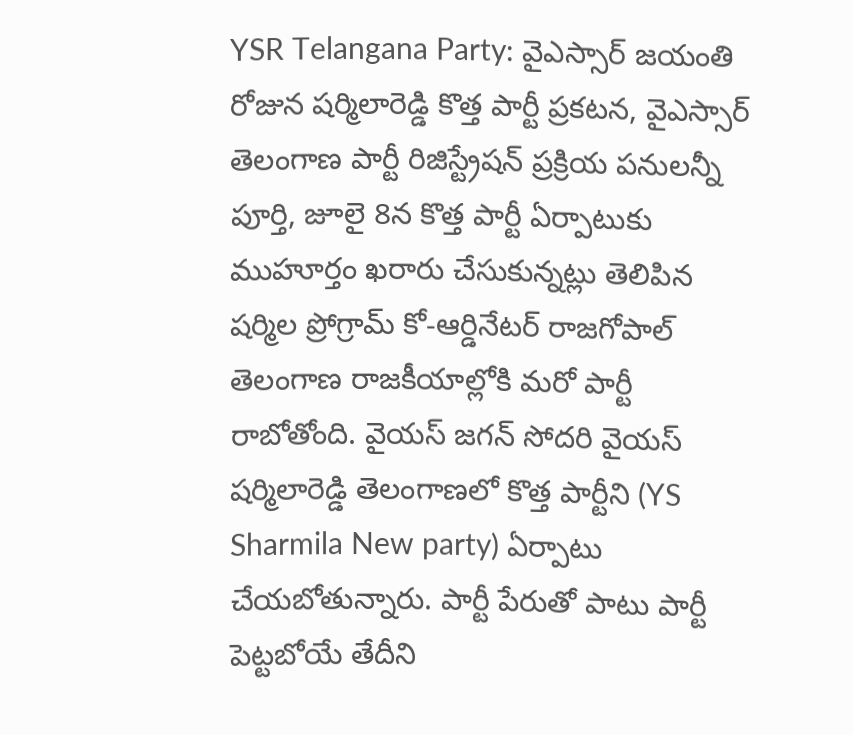YSR Telangana Party: వైఎస్సార్ జయంతి రోజున షర్మిలారెడ్డి కొత్త పార్టీ ప్రకటన, వైఎస్సార్ తెలంగాణ పార్టీ రిజిస్ట్రేషన్ ప్రక్రియ పనులన్నీ పూర్తి, జూలై 8న కొత్త పార్టీ ఏర్పాటుకు ముహూర్తం ఖరారు చేసుకున్నట్లు తెలిపిన షర్మిల ప్రోగ్రామ్ కో-ఆర్డినేటర్ రాజగోపాల్
తెలంగాణ రాజకీయాల్లోకి మరో పార్టీ రాబోతోంది. వైయస్ జగన్ సోదరి వైయస్ షర్మిలారెడ్డి తెలంగాణలో కొత్త పార్టీని (YS Sharmila New party) ఏర్పాటు చేయబోతున్నారు. పార్టీ పేరుతో పాటు పార్టీ పెట్టబోయే తేదీని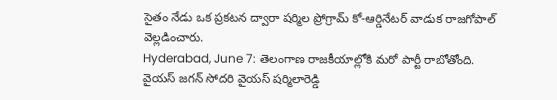సైతం నేడు ఒక ప్రకటన ద్వారా షర్మిల ప్రోగ్రామ్ కో-ఆర్డినేటర్ వాడుక రాజగోపాల్ వెల్లడించారు.
Hyderabad, June 7: తెలంగాణ రాజకీయాల్లోకి మరో పార్టీ రాబోతోంది. వైయస్ జగన్ సోదరి వైయస్ షర్మిలారెడ్డి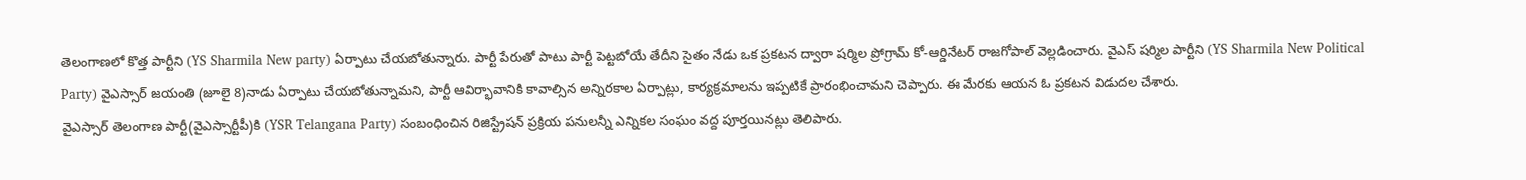తెలంగాణలో కొత్త పార్టీని (YS Sharmila New party) ఏర్పాటు చేయబోతున్నారు. పార్టీ పేరుతో పాటు పార్టీ పెట్టబోయే తేదీని సైతం నేడు ఒక ప్రకటన ద్వారా షర్మిల ప్రోగ్రామ్ కో-ఆర్డినేటర్ రాజగోపాల్ వెల్లడించారు. వైఎస్ షర్మిల పార్టీని (YS Sharmila New Political Party) వైఎస్సార్ జయంతి (జూలై 8)నాడు ఏర్పాటు చేయబోతున్నామని, పార్టీ ఆవిర్భావానికి కావాల్సిన అన్నిరకాల ఏర్పాట్లు, కార్యక్రమాలను ఇప్పటికే ప్రారంభించామని చెప్పారు. ఈ మేరకు ఆయన ఓ ప్రకటన విడుదల చేశారు.
వైఎస్సార్ తెలంగాణ పార్టీ(వైఎస్సార్టీపీ)కి (YSR Telangana Party) సంబంధించిన రిజిస్ట్రేషన్ ప్రక్రియ పనులన్నీ ఎన్నికల సంఘం వద్ద పూర్తయినట్లు తెలిపారు.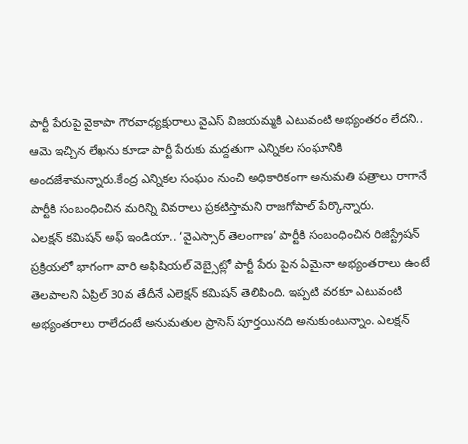పార్టీ పేరుపై వైకాపా గౌరవాధ్యక్షురాలు వైఎస్ విజయమ్మకి ఎటువంటి అభ్యంతరం లేదని.. ఆమె ఇచ్చిన లేఖను కూడా పార్టీ పేరుకు మద్దతుగా ఎన్నికల సంఘానికి అందజేశామన్నారు.కేంద్ర ఎన్నికల సంఘం నుంచి అధికారికంగా అనుమతి పత్రాలు రాగానే పార్టీకి సంబంధించిన మరిన్ని వివరాలు ప్రకటిస్తామని రాజగోపాల్ పేర్కొన్నారు.
ఎలక్షన్ కమిషన్ అఫ్ ఇండియా.. ‘వైఎస్సార్ తెలంగాణ’ పార్టీకి సంబంధించిన రిజిస్ట్రేషన్ ప్రక్రియలో భాగంగా వారి అఫిషియల్ వెబ్సైట్లో పార్టీ పేరు పైన ఏమైనా అభ్యంతరాలు ఉంటే తెలపాలని ఏప్రిల్ 30వ తేదీనే ఎలెక్షన్ కమిషన్ తెలిపింది. ఇప్పటి వరకూ ఎటువంటి అభ్యంతరాలు రాలేదంటే అనుమతుల ప్రాసెస్ పూర్తయినది అనుకుంటున్నాం. ఎలక్షన్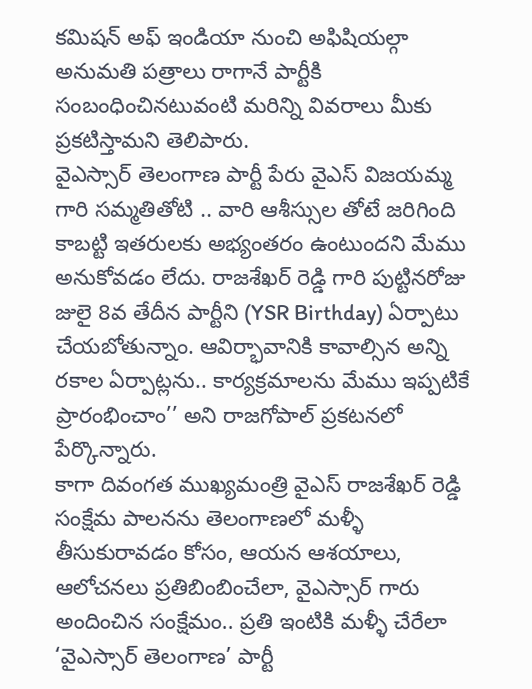కమిషన్ అఫ్ ఇండియా నుంచి అఫిషియల్గా అనుమతి పత్రాలు రాగానే పార్టీకి సంబంధించినటువంటి మరిన్ని వివరాలు మీకు ప్రకటిస్తామని తెలిపారు.
వైఎస్సార్ తెలంగాణ పార్టీ పేరు వైఎస్ విజయమ్మ గారి సమ్మతితోటి .. వారి ఆశీస్సుల తోటే జరిగింది కాబట్టి ఇతరులకు అభ్యంతరం ఉంటుందని మేము అనుకోవడం లేదు. రాజశేఖర్ రెడ్డి గారి పుట్టినరోజు జులై 8వ తేదీన పార్టీని (YSR Birthday) ఏర్పాటు చేయబోతున్నాం. ఆవిర్భావానికి కావాల్సిన అన్ని రకాల ఏర్పాట్లను.. కార్యక్రమాలను మేము ఇప్పటికే ప్రారంభించాం’’ అని రాజగోపాల్ ప్రకటనలో పేర్కొన్నారు.
కాగా దివంగత ముఖ్యమంత్రి వైఎస్ రాజశేఖర్ రెడ్డి సంక్షేమ పాలనను తెలంగాణలో మళ్ళీ తీసుకురావడం కోసం, ఆయన ఆశయాలు, ఆలోచనలు ప్రతిబింబించేలా, వైఎస్సార్ గారు అందించిన సంక్షేమం.. ప్రతి ఇంటికి మళ్ళీ చేరేలా ‘వైఎస్సార్ తెలంగాణ’ పార్టీ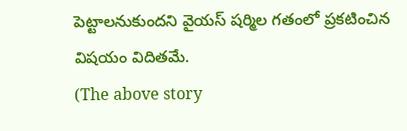పెట్టాలనుకుందని వైయస్ షర్మిల గతంలో ప్రకటించిన విషయం విదితమే.
(The above story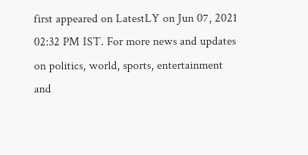first appeared on LatestLY on Jun 07, 2021 02:32 PM IST. For more news and updates on politics, world, sports, entertainment and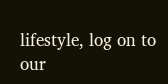lifestyle, log on to our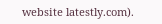website latestly.com).